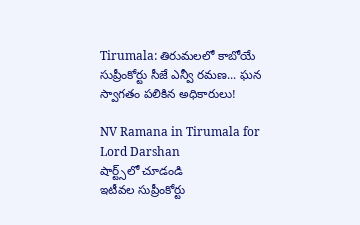Tirumala: తిరుమలలో కాబోయే సుప్రీంకోర్టు సీజే ఎన్వీ రమణ... ఘన స్వాగతం పలికిన అధికారులు!

NV Ramana in Tirumala for Lord Darshan
షార్ట్స్‌లో చూడండి
ఇటీవల సుప్రీంకోర్టు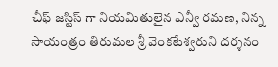చీఫ్ జస్టిస్ గా నియమితులైన ఎన్వీ రమణ, నిన్న సాయంత్రం తిరుమల శ్రీ వెంకటేశ్వరుని దర్శనం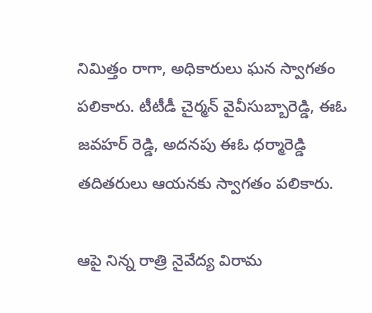నిమిత్తం రాగా, అధికారులు ఘన స్వాగతం పలికారు. టీటీడీ చైర్మన్ వైవీసుబ్బారెడ్డి, ఈఓ జవహర్ రెడ్డి, అదనపు ఈఓ ధర్మారెడ్డి తదితరులు ఆయనకు స్వాగతం పలికారు.

ఆపై నిన్న రాత్రి నైవేద్య విరామ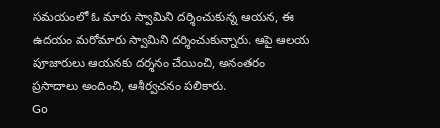సమయంలో ఓ మారు స్వామిని దర్శించుకున్న ఆయన, ఈ ఉదయం మరోమారు స్వామిని దర్శించుకున్నారు. ఆపై ఆలయ పూజారులు ఆయనకు దర్శనం చేయించి, అనంతరం ప్రసాదాలు అందించి, ఆశీర్వచనం పలికారు.
Go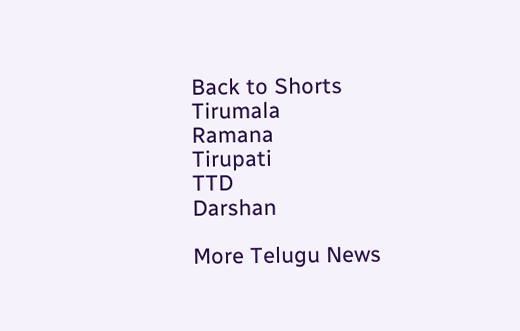Back to Shorts
Tirumala
Ramana
Tirupati
TTD
Darshan

More Telugu News